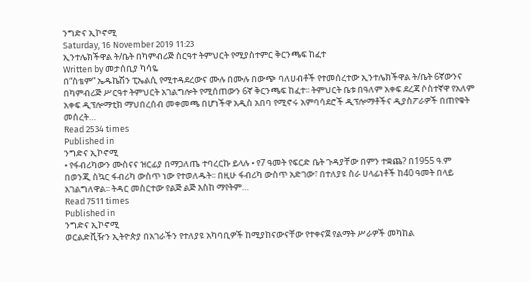ንግድና ኢኮኖሚ
Saturday, 16 November 2019 11:23
ኢንተሌክችዋል ት/ቤት በካምብሪጅ ስርዓተ ትምህርት የሚያስተምር ቅርንጫፍ ከፈተ
Written by መታሰቢያ ካሳዬ
በ“ስቴም” ኤዱኬሽን ፒኤልሲ የሚተዳደረውና ሙሉ በሙሉ በውጭ ባለሀብቶች የተመሰረተው ኢንተሌክችዋል ት/ቤት 6ኛውንና በካምብሪጅ ሥርዓተ ትምህርት አገልግሎት የሚሰጠውን 6ኛ ቅርንጫፍ ከፈተ፡፡ ትምህርት ቤቱ በዓለም አቀፍ ደረጃ ሶስተኛዋ የአለም አቀፍ ዲፕሎማቲክ ማህበረሰብ መቀመጫ በሆነችዋ አዲስ አበባ የሚኖሩ አምባሳደሮች ዲፕሎማቶችና ዲያስፖራዎች በጠየቁት መሰረት…
Read 2534 times
Published in
ንግድና ኢኮኖሚ
• የፋብሪካውን ሙስናና ዝርፊያ በማጋለጤ ተባረርኩ ይላሉ • የ7 ዓመት የፍርድ ቤት ጉዳያቸው በምን ተቋጨ? በ1955 ዓ.ም በወንጂ ስኳር ፋብሪካ ውስጥ ነው የተወለዱት፡፡ በዚሁ ፋብሪካ ውስጥ አድገው፣ በተለያዩ ስራ ሀላፊነቶች ከ40 ዓመት በላይ አገልግለዋል፡፡ ትዳር መስርተው የልጅ ልጅ እስከ ማየትም…
Read 7511 times
Published in
ንግድና ኢኮኖሚ
ወርልድቪዥን ኢትዮጵያ በአገራችን የተለያዩ አካባቢዎች ከሚያከናውናቸው የተቀናጀ የልማት ሥራዎች መካከል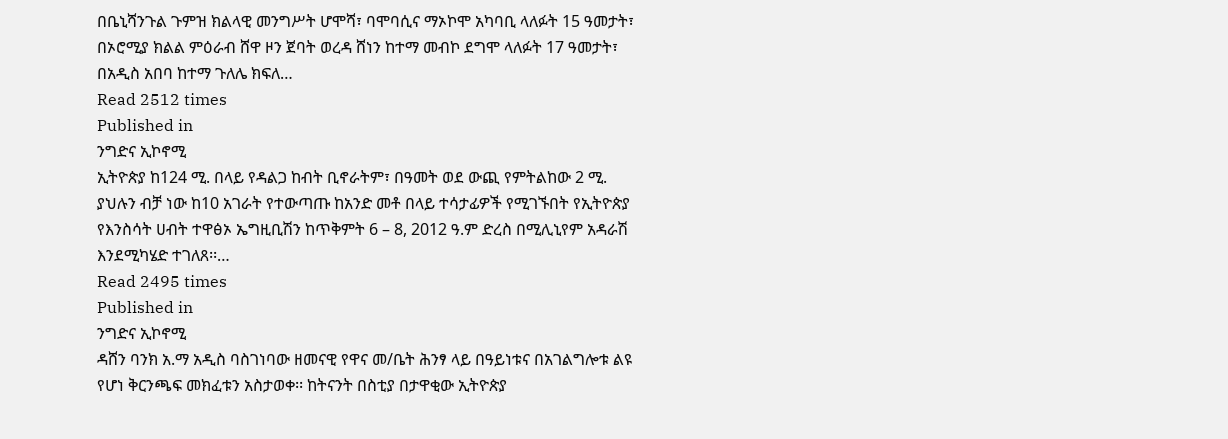በቤኒሻንጉል ጉምዝ ክልላዊ መንግሥት ሆሞሻ፣ ባሞባሲና ማኦኮሞ አካባቢ ላለፉት 15 ዓመታት፣ በኦሮሚያ ክልል ምዕራብ ሸዋ ዞን ጀባት ወረዳ ሸነን ከተማ መብኮ ደግሞ ላለፉት 17 ዓመታት፣ በአዲስ አበባ ከተማ ጉለሌ ክፍለ…
Read 2512 times
Published in
ንግድና ኢኮኖሚ
ኢትዮጵያ ከ124 ሚ. በላይ የዳልጋ ከብት ቢኖራትም፣ በዓመት ወደ ውጪ የምትልከው 2 ሚ. ያህሉን ብቻ ነው ከ10 አገራት የተውጣጡ ከአንድ መቶ በላይ ተሳታፊዎች የሚገኙበት የኢትዮጵያ የእንስሳት ሀብት ተዋፅኦ ኤግዚቢሽን ከጥቅምት 6 – 8, 2012 ዓ.ም ድረስ በሚሊኒየም አዳራሽ እንደሚካሄድ ተገለጸ፡፡…
Read 2495 times
Published in
ንግድና ኢኮኖሚ
ዳሸን ባንክ አ.ማ አዲስ ባስገነባው ዘመናዊ የዋና መ/ቤት ሕንፃ ላይ በዓይነቱና በአገልግሎቱ ልዩ የሆነ ቅርንጫፍ መክፈቱን አስታወቀ፡፡ ከትናንት በስቲያ በታዋቂው ኢትዮጵያ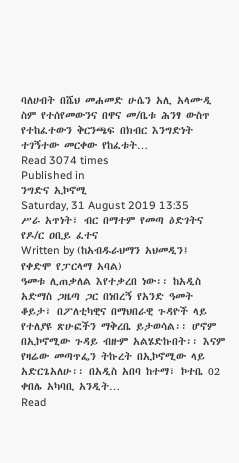ባለሀብት በሼህ መሐመድ ሁሴን አሊ አላሙዲ ስም የተሰየመውንና በዋና መ/ቤቱ ሕንፃ ውስጥ የተከፈተውን ቅርንጫፍ በክብር እንግድነት ተገኝተው መርቀው የከፈቱት…
Read 3074 times
Published in
ንግድና ኢኮኖሚ
Saturday, 31 August 2019 13:35
ሥራ አጥነት፣ ብር በማተም የመጣ ዕድገትና የዶ/ር ዐቢይ ፈተና
Written by (ከአብዱራህማን አህመዲን፤ የቀድሞ የፓርላማ አባል)
ዓመቱ ሊጠቃለል እየተቃረበ ነው፡፡ ከአዲስ አድማስ ጋዜጣ ጋር በነበረኝ የአንድ ዓመት ቆይታ፣ በፖለቲካዊና በማህበራዊ ጉዳዮች ላይ የተለያዩ ጽሁፎችን ማቅረቤ ይታወሳል፡፡ ሆኖም በኢኮኖሚው ጉዳይ ብዙም አልሄድኩበት፡፡ እናም የዛሬው መጣጥፌን ትኩረት በኢኮኖሚው ላይ አድርጌአለሁ፡፡ በአዲስ አበባ ከተማ፣ ኮተቤ 02 ቀበሌ አካባቢ አንዲት…
Read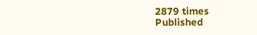2879 times
Published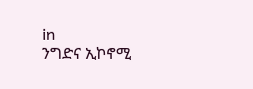in
ንግድና ኢኮኖሚ